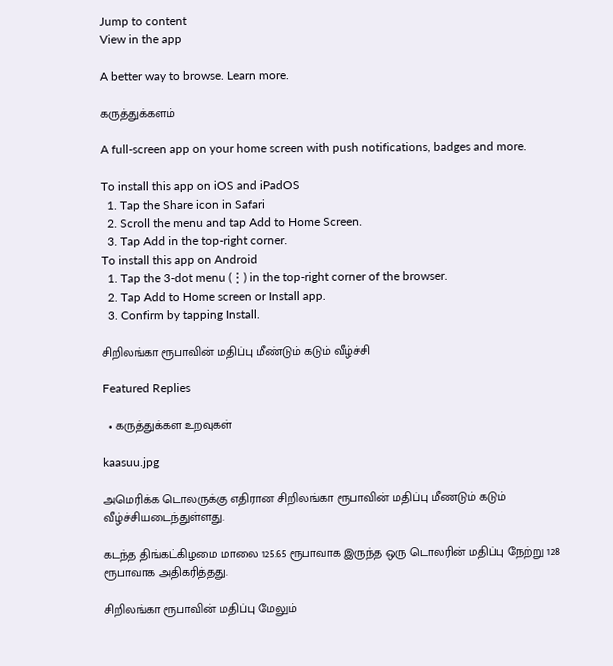Jump to content
View in the app

A better way to browse. Learn more.

கருத்துக்களம்

A full-screen app on your home screen with push notifications, badges and more.

To install this app on iOS and iPadOS
  1. Tap the Share icon in Safari
  2. Scroll the menu and tap Add to Home Screen.
  3. Tap Add in the top-right corner.
To install this app on Android
  1. Tap the 3-dot menu (⋮) in the top-right corner of the browser.
  2. Tap Add to Home screen or Install app.
  3. Confirm by tapping Install.

சிறிலங்கா ரூபாவின் மதிப்பு மீண்டும் கடும் வீழ்ச்சி

Featured Replies

  • கருத்துக்கள உறவுகள்

kaasuu.jpg

அமெரிக்க டொலருக்கு எதிரான சிறிலங்கா ரூபாவின் மதிப்பு மீணடும் கடும் வீழ்ச்சியடைந்துள்ளது.

கடந்த திங்கட்கிழமை மாலை 125.65 ரூபாவாக இருந்த ஒரு டொலரின் மதிப்பு நேற்று 128 ரூபாவாக அதிகரித்தது.

சிறிலங்கா ரூபாவின் மதிப்பு மேலும்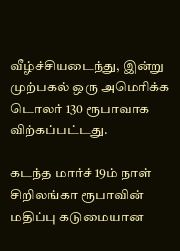வீழ்ச்சியடைந்து, இன்று முற்பகல் ஒரு அமெரிக்க டொலர் 130 ரூபாவாக விற்கப்பட்டது.

கடந்த மார்ச் 19ம் நாள் சிறிலங்கா ரூபாவின் மதிப்பு கடுமையான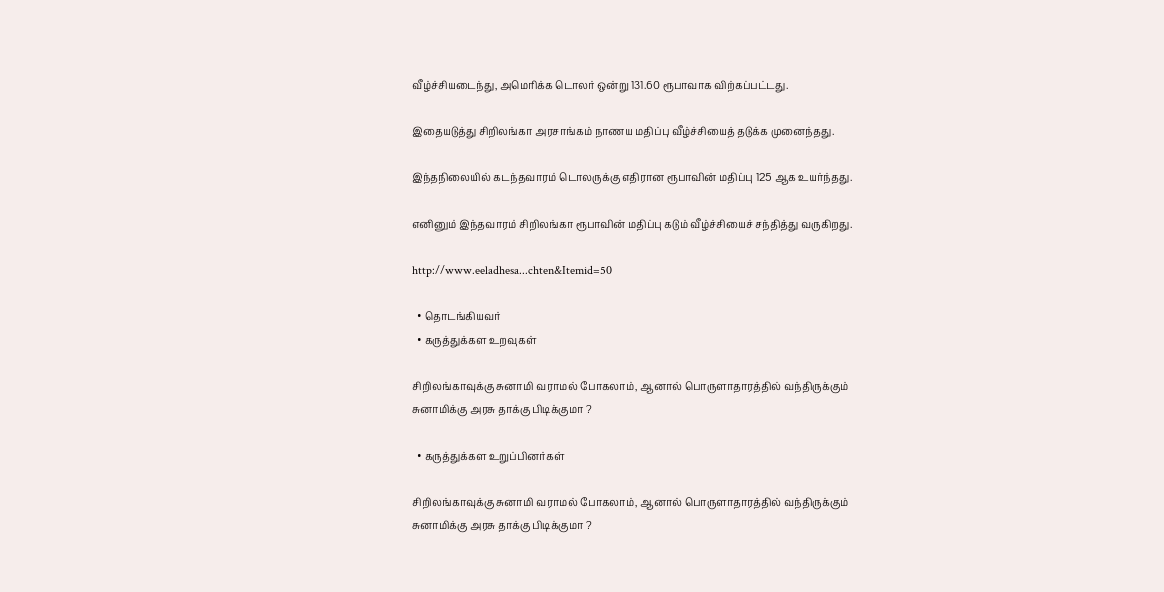வீழ்ச்சியடைந்து, அமெரிக்க டொலர் ஒன்று 131.60 ரூபாவாக விற்கப்பட்டது.

இதையடுத்து சிறிலங்கா அரசாங்கம் நாணய மதிப்பு வீழ்ச்சியைத் தடுக்க முனைந்தது.

இந்தநிலையில் கடந்தவாரம் டொலருக்கு எதிரான ரூபாவின் மதிப்பு 125 ஆக உயர்ந்தது.

எனினும் இந்தவாரம் சிறிலங்கா ரூபாவின் மதிப்பு கடும் வீழ்ச்சியைச் சந்தித்து வருகிறது.

http://www.eeladhesa...chten&Itemid=50

  • தொடங்கியவர்
  • கருத்துக்கள உறவுகள்

சிறிலங்காவுக்கு சுனாமி வராமல் போகலாம், ஆனால் பொருளாதாரத்தில் வந்திருக்கும் சுனாமிக்கு அரசு தாக்கு பிடிக்குமா ?

  • கருத்துக்கள உறுப்பினர்கள்

சிறிலங்காவுக்கு சுனாமி வராமல் போகலாம், ஆனால் பொருளாதாரத்தில் வந்திருக்கும் சுனாமிக்கு அரசு தாக்கு பிடிக்குமா ?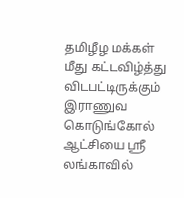தமிழீழ மக்கள் மீது கட்டவிழ்த்து விடபட்டிருக்கும் இராணுவ கொடுங்கோல் ஆட்சியை ஸ்ரீ லங்காவில்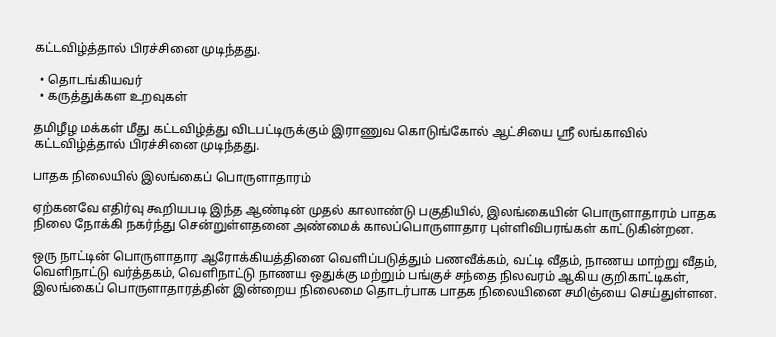கட்டவிழ்த்தால் பிரச்சினை முடிந்தது.

  • தொடங்கியவர்
  • கருத்துக்கள உறவுகள்

தமிழீழ மக்கள் மீது கட்டவிழ்த்து விடபட்டிருக்கும் இராணுவ கொடுங்கோல் ஆட்சியை ஸ்ரீ லங்காவில் கட்டவிழ்த்தால் பிரச்சினை முடிந்தது.

பாதக நிலையில் இலங்கைப் பொருளாதாரம்

ஏற்கனவே எதிர்வு கூறியபடி இந்த ஆண்டின் முதல் காலாண்டு பகுதியில், இலங்கையின் பொருளாதாரம் பாதக நிலை நோக்கி நகர்ந்து சென்றுள்ளதனை அண்மைக் காலப்பொருளாதார புள்ளிவிபரங்கள் காட்டுகின்றன.

ஒரு நாட்டின் பொருளாதார ஆரோக்கியத்தினை வெளிப்படுத்தும் பணவீக்கம், வட்டி வீதம், நாணய மாற்று வீதம், வெளிநாட்டு வர்த்தகம், வெளிநாட்டு நாணய ஒதுக்கு மற்றும் பங்குச் சந்தை நிலவரம் ஆகிய குறிகாட்டிகள், இலங்கைப் பொருளாதாரத்தின் இன்றைய நிலைமை தொடர்பாக பாதக நிலையினை சமிஞ்யை செய்துள்ளன.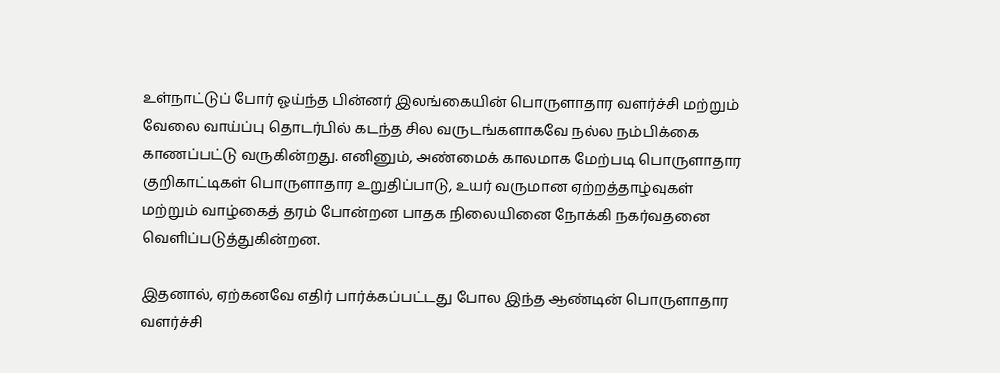உள்நாட்டுப் போர் ஓய்ந்த பின்னர் இலங்கையின் பொருளாதார வளர்ச்சி மற்றும் வேலை வாய்ப்பு தொடர்பில் கடந்த சில வருடங்களாகவே நல்ல நம்பிக்கை காணப்பட்டு வருகின்றது. எனினும், அண்மைக் காலமாக மேற்படி பொருளாதார குறிகாட்டிகள் பொருளாதார உறுதிப்பாடு, உயர் வருமான ஏற்றத்தாழ்வுகள் மற்றும் வாழ்கைத் தரம் போன்றன பாதக நிலையினை நோக்கி நகர்வதனை வெளிப்படுத்துகின்றன.

இதனால், ஏற்கனவே எதிர் பார்க்கப்பட்டது போல இந்த ஆண்டின் பொருளாதார வளர்ச்சி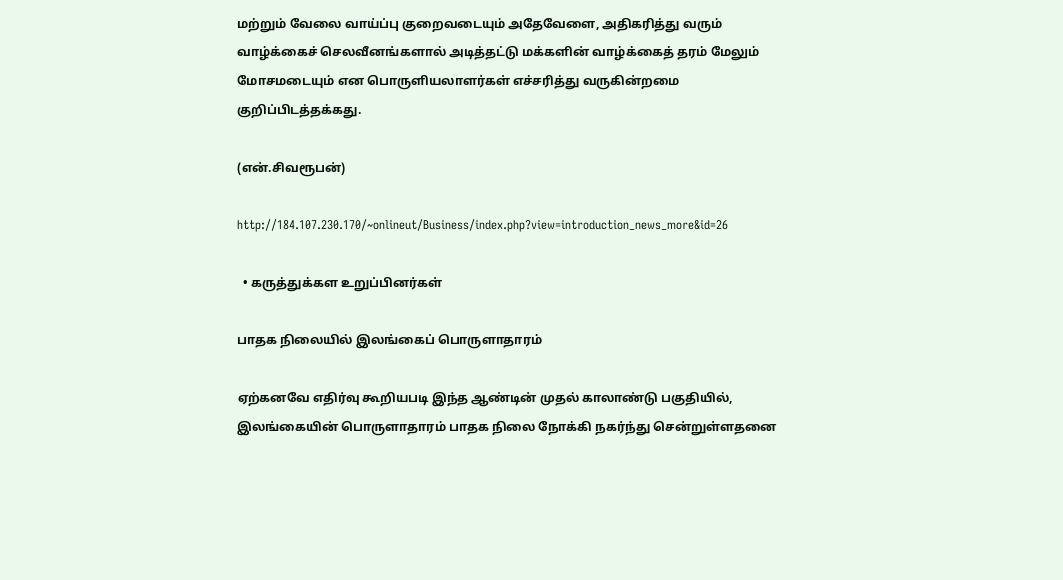மற்றும் வேலை வாய்ப்பு குறைவடையும் அதேவேளை, அதிகரித்து வரும் வாழ்க்கைச் செலவீனங்களால் அடித்தட்டு மக்களின் வாழ்க்கைத் தரம் மேலும் மோசமடையும் என பொருளியலாளர்கள் எச்சரித்து வருகின்றமை குறிப்பிடத்தக்கது.

(என்.சிவரூபன்)

http://184.107.230.170/~onlineut/Business/index.php?view=introduction_news_more&id=26

  • கருத்துக்கள உறுப்பினர்கள்

பாதக நிலையில் இலங்கைப் பொருளாதாரம்

ஏற்கனவே எதிர்வு கூறியபடி இந்த ஆண்டின் முதல் காலாண்டு பகுதியில், இலங்கையின் பொருளாதாரம் பாதக நிலை நோக்கி நகர்ந்து சென்றுள்ளதனை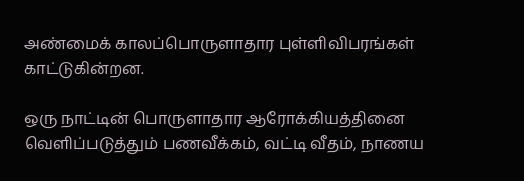அண்மைக் காலப்பொருளாதார புள்ளிவிபரங்கள் காட்டுகின்றன.

ஒரு நாட்டின் பொருளாதார ஆரோக்கியத்தினை வெளிப்படுத்தும் பணவீக்கம், வட்டி வீதம், நாணய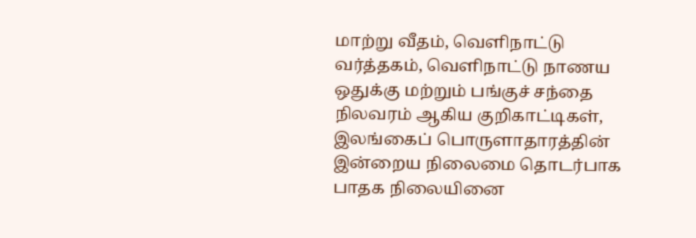மாற்று வீதம், வெளிநாட்டு வர்த்தகம், வெளிநாட்டு நாணய ஒதுக்கு மற்றும் பங்குச் சந்தை நிலவரம் ஆகிய குறிகாட்டிகள், இலங்கைப் பொருளாதாரத்தின் இன்றைய நிலைமை தொடர்பாக பாதக நிலையினை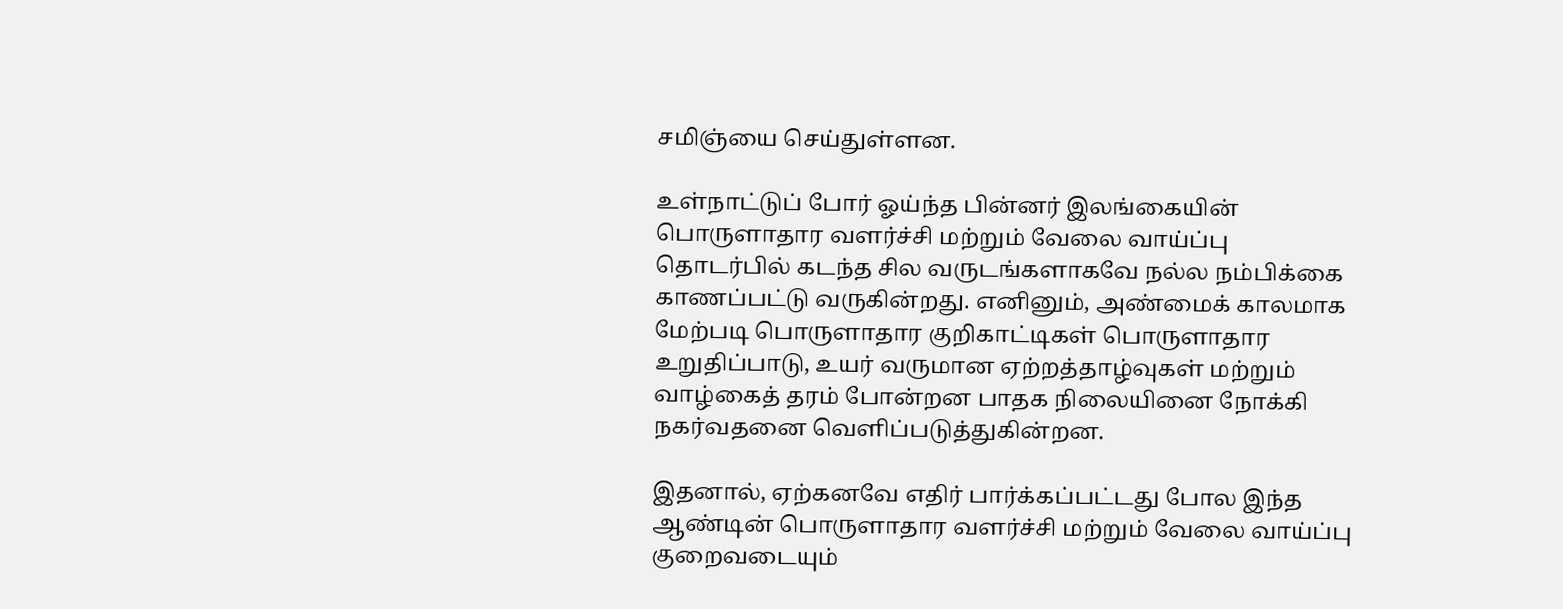சமிஞ்யை செய்துள்ளன.

உள்நாட்டுப் போர் ஓய்ந்த பின்னர் இலங்கையின் பொருளாதார வளர்ச்சி மற்றும் வேலை வாய்ப்பு தொடர்பில் கடந்த சில வருடங்களாகவே நல்ல நம்பிக்கை காணப்பட்டு வருகின்றது. எனினும், அண்மைக் காலமாக மேற்படி பொருளாதார குறிகாட்டிகள் பொருளாதார உறுதிப்பாடு, உயர் வருமான ஏற்றத்தாழ்வுகள் மற்றும் வாழ்கைத் தரம் போன்றன பாதக நிலையினை நோக்கி நகர்வதனை வெளிப்படுத்துகின்றன.

இதனால், ஏற்கனவே எதிர் பார்க்கப்பட்டது போல இந்த ஆண்டின் பொருளாதார வளர்ச்சி மற்றும் வேலை வாய்ப்பு குறைவடையும்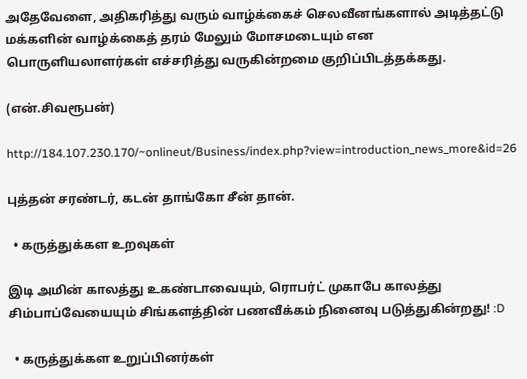அதேவேளை, அதிகரித்து வரும் வாழ்க்கைச் செலவீனங்களால் அடித்தட்டு மக்களின் வாழ்க்கைத் தரம் மேலும் மோசமடையும் என பொருளியலாளர்கள் எச்சரித்து வருகின்றமை குறிப்பிடத்தக்கது.

(என்.சிவரூபன்)

http://184.107.230.170/~onlineut/Business/index.php?view=introduction_news_more&id=26

புத்தன் சரண்டர், கடன் தாங்கோ சீன் தான்.

  • கருத்துக்கள உறவுகள்

இடி அமின் காலத்து உகண்டாவையும், ரொபர்ட் முகாபே காலத்து சிம்பாப்வேயையும் சிங்களத்தின் பணவீக்கம் நினைவு படுத்துகின்றது! :D

  • கருத்துக்கள உறுப்பினர்கள்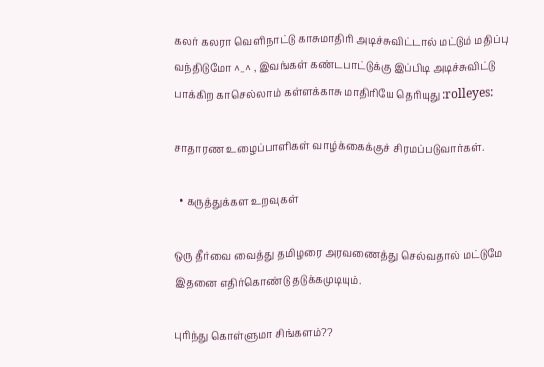கலர் கலரா வெளிநாட்டு காசுமாதிரி அடிச்சுவிட்டால் மட்டும் மதிப்பு வந்திடுமோ ^_^ , இவங்கள் கண்டபாட்டுக்கு இப்பிடி அடிச்சுவிட்டு பாக்கிற காசெல்லாம் கள்ளக்காசு மாதிரியே தெரியுது :rolleyes:

சாதாரண உழைப்பாளிகள் வாழ்க்கைக்குச் சிரமப்படுவார்கள்.

  • கருத்துக்கள உறவுகள்

ஒரு தீர்வை வைத்து தமிழரை அரவணைத்து செல்வதால் மட்டுமே இதனை எதிர்கொண்டு தடுக்கமுடியும்.

புரிந்து கொள்ளுமா சிங்களம்??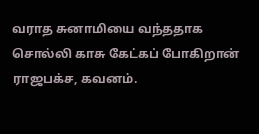வராத சுனாமியை வந்ததாக சொல்லி காசு கேட்கப் போகிறான் ராஜபக்ச, கவனம்.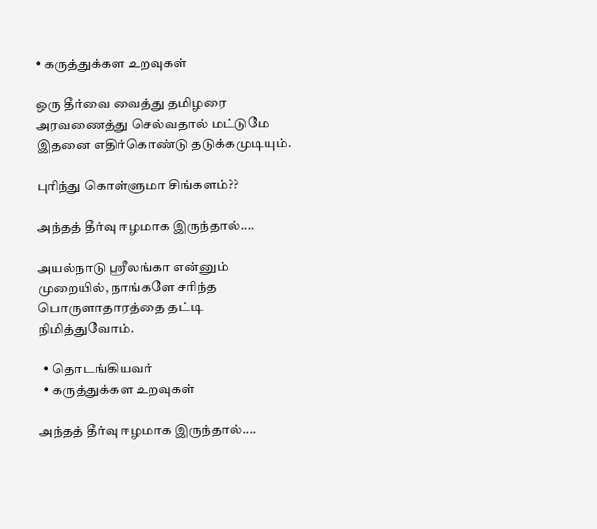• கருத்துக்கள உறவுகள்

ஒரு தீர்வை வைத்து தமிழரை அரவணைத்து செல்வதால் மட்டுமே இதனை எதிர்கொண்டு தடுக்கமுடியும்.

புரிந்து கொள்ளுமா சிங்களம்??

அந்தத் தீர்வு ஈழமாக இருந்தால்....

அயல்நாடு ஸ்ரீலங்கா என்னும் முறையில், நாங்களே சரிந்த பொருளாதாரத்தை தட்டி நிமித்துவோம்.

  • தொடங்கியவர்
  • கருத்துக்கள உறவுகள்

அந்தத் தீர்வு ஈழமாக இருந்தால்....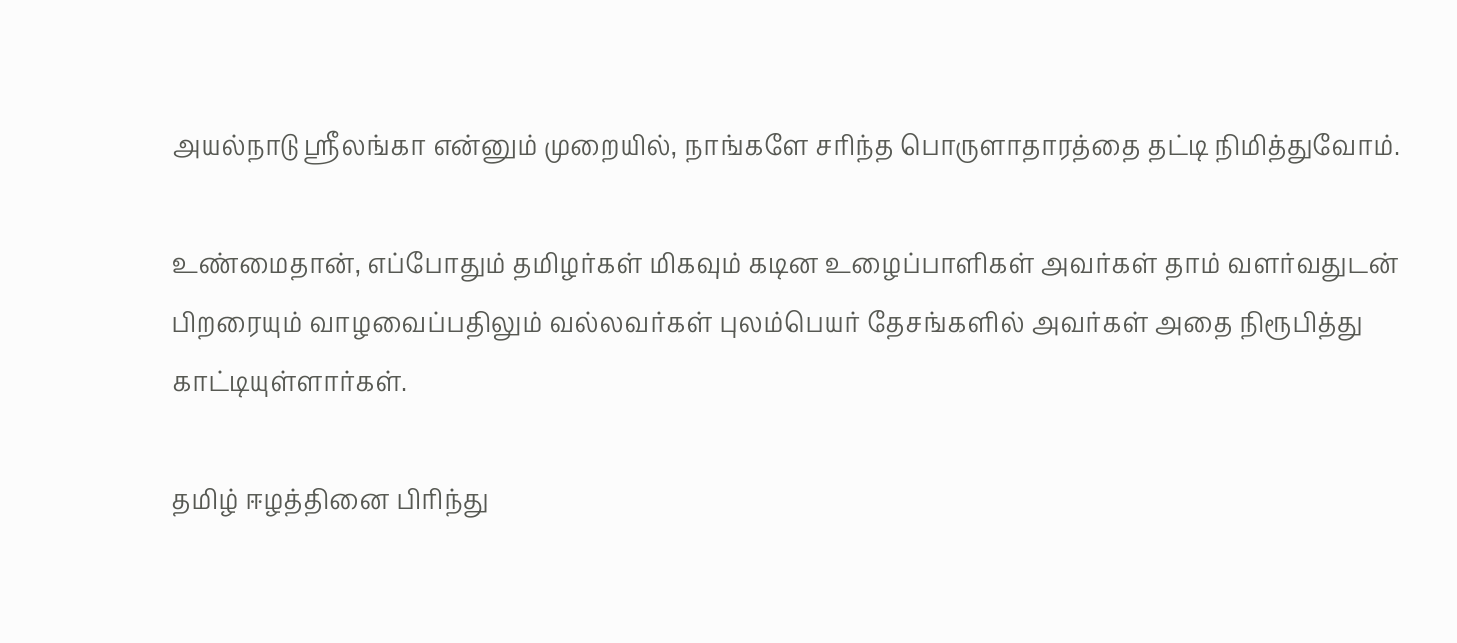அயல்நாடு ஸ்ரீலங்கா என்னும் முறையில், நாங்களே சரிந்த பொருளாதாரத்தை தட்டி நிமித்துவோம்.

உண்மைதான், எப்போதும் தமிழர்கள் மிகவும் கடின உழைப்பாளிகள் அவர்கள் தாம் வளர்வதுடன் பிறரையும் வாழவைப்பதிலும் வல்லவர்கள் புலம்பெயர் தேசங்களில் அவர்கள் அதை நிரூபித்து காட்டியுள்ளார்கள்.

தமிழ் ஈழத்தினை பிரிந்து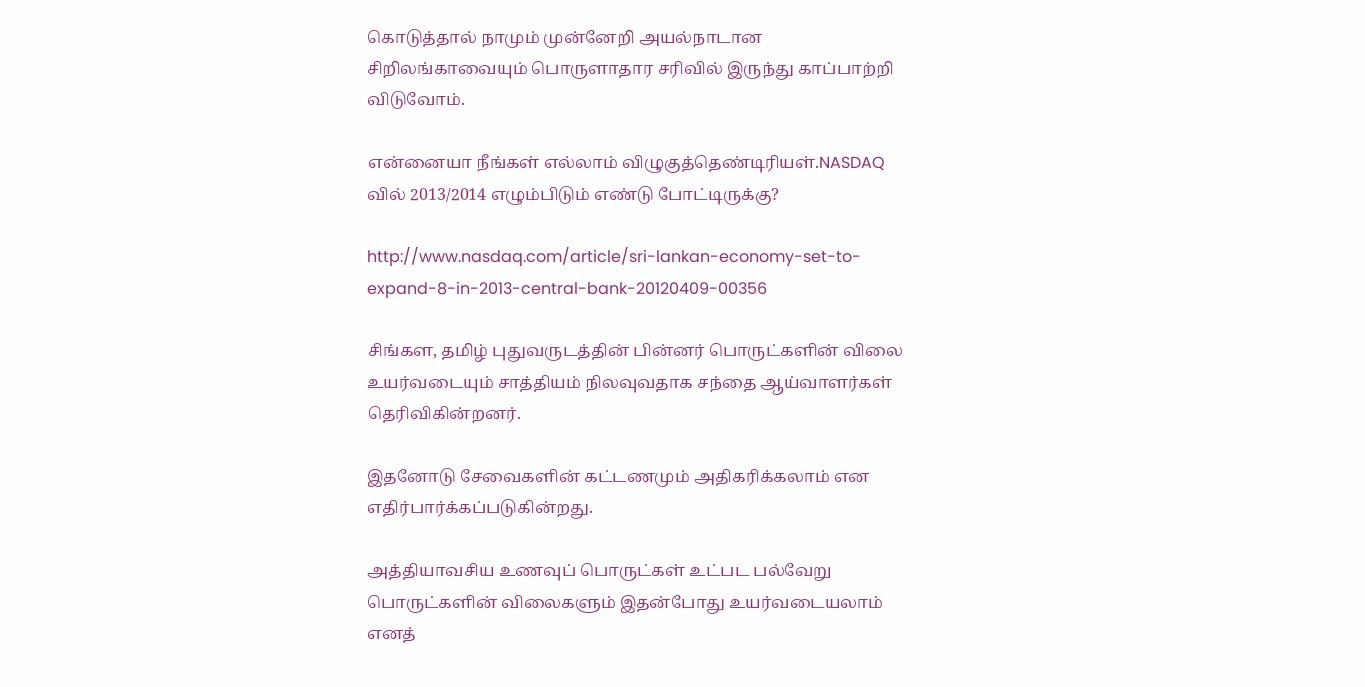கொடுத்தால் நாமும் முன்னேறி அயல்நாடான சிறிலங்காவையும் பொருளாதார சரிவில் இருந்து காப்பாற்றி விடுவோம்.

என்னையா நீங்கள் எல்லாம் விழுகுத்தெண்டிரியள்.NASDAQ வில் 2013/2014 எழும்பிடும் எண்டு போட்டிருக்கு?

http://www.nasdaq.com/article/sri-lankan-economy-set-to-expand-8-in-2013-central-bank-20120409-00356

சிங்கள, தமிழ் புதுவருடத்தின் பின்னர் பொருட்களின் விலை உயர்வடையும் சாத்தியம் நிலவுவதாக சந்தை ஆய்வாளர்கள் தெரிவிகின்றனர்.

இதனோடு சேவைகளின் கட்டணமும் அதிகரிக்கலாம் என எதிர்பார்க்கப்படுகின்றது.

அத்தியாவசிய உணவுப் பொருட்கள் உட்பட பல்வேறு பொருட்களின் விலைகளும் இதன்போது உயர்வடையலாம் எனத்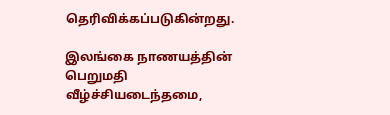தெரிவிக்கப்படுகின்றது.

இலங்கை நாணயத்தின் பெறுமதி வீழ்ச்சியடைந்தமை,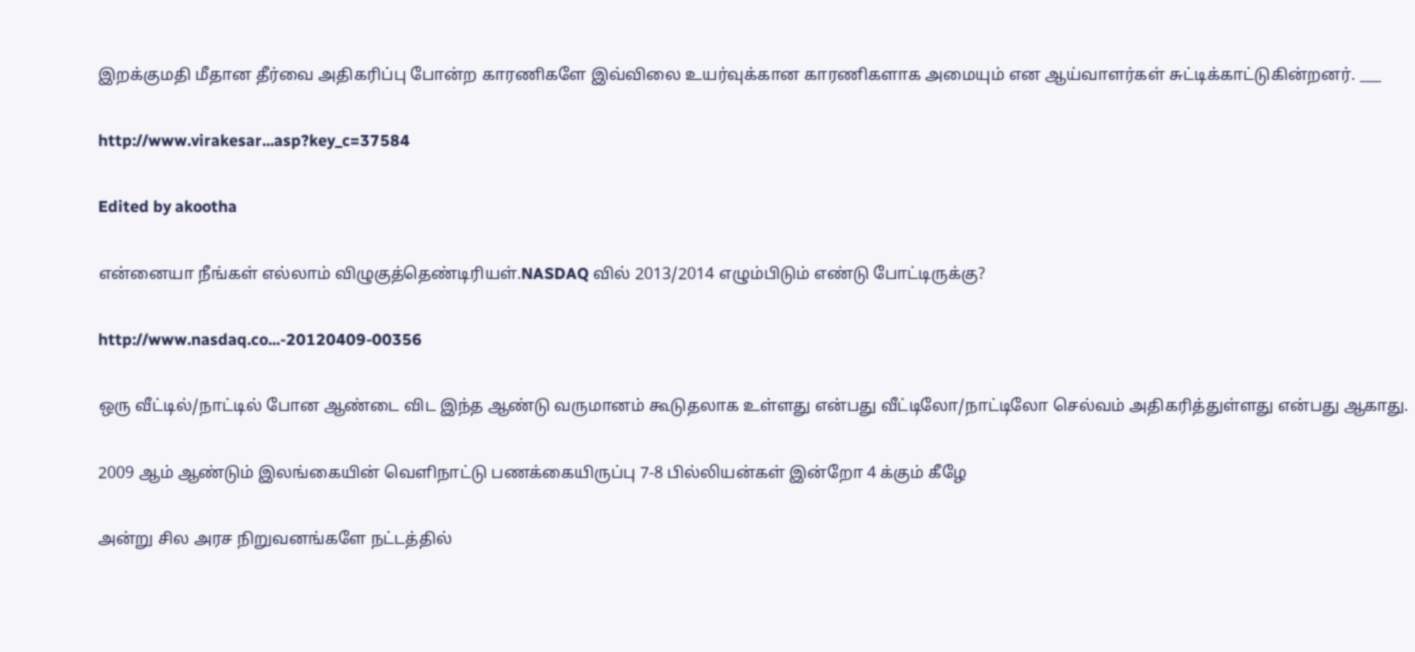இறக்குமதி மீதான தீர்வை அதிகரிப்பு போன்ற காரணிகளே இவ்விலை உயர்வுக்கான காரணிகளாக அமையும் என ஆய்வாளர்கள் சுட்டிக்காட்டுகின்றனர். ___

http://www.virakesar...asp?key_c=37584

Edited by akootha

என்னையா நீங்கள் எல்லாம் விழுகுத்தெண்டிரியள்.NASDAQ வில் 2013/2014 எழும்பிடும் எண்டு போட்டிருக்கு?

http://www.nasdaq.co...-20120409-00356

ஒரு வீட்டில்/நாட்டில் போன ஆண்டை விட இந்த ஆண்டு வருமானம் கூடுதலாக உள்ளது என்பது வீட்டிலோ/நாட்டிலோ செல்வம் அதிகரித்துள்ளது என்பது ஆகாது.

2009 ஆம் ஆண்டும் இலங்கையின் வெளிநாட்டு பணக்கையிருப்பு 7-8 பில்லியன்கள் இன்றோ 4 க்கும் கீழே

அன்று சில அரச நிறுவனங்களே நட்டத்தில்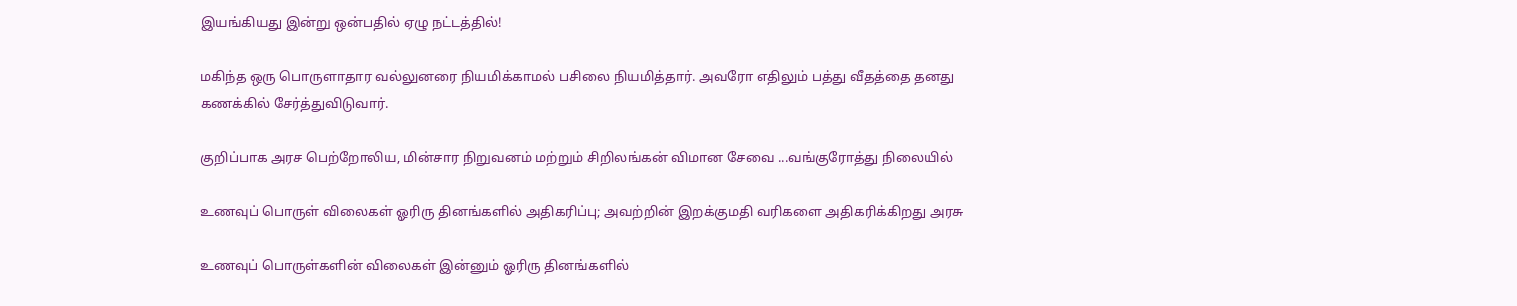இயங்கியது இன்று ஒன்பதில் ஏழு நட்டத்தில்!

மகிந்த ஒரு பொருளாதார வல்லுனரை நியமிக்காமல் பசிலை நியமித்தார். அவரோ எதிலும் பத்து வீதத்தை தனது கணக்கில் சேர்த்துவிடுவார்.

குறிப்பாக அரச பெற்றோலிய, மின்சார நிறுவனம் மற்றும் சிறிலங்கன் விமான சேவை ...வங்குரோத்து நிலையில்

உணவுப் பொருள் விலைகள் ஓரிரு தினங்களில் அதிகரிப்பு; அவற்றின் இறக்குமதி வரிகளை அதிகரிக்கிறது அரசு

உணவுப் பொருள்களின் விலைகள் இன்னும் ஓரிரு தினங்களில்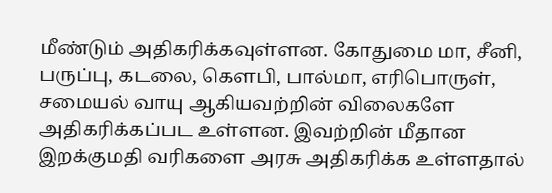மீண்டும் அதிகரிக்கவுள்ளன. கோதுமை மா, சீனி, பருப்பு, கடலை, கௌபி, பால்மா, எரிபொருள், சமையல் வாயு ஆகியவற்றின் விலைகளே அதிகரிக்கப்பட உள்ளன. இவற்றின் மீதான இறக்குமதி வரிகளை அரசு அதிகரிக்க உள்ளதால்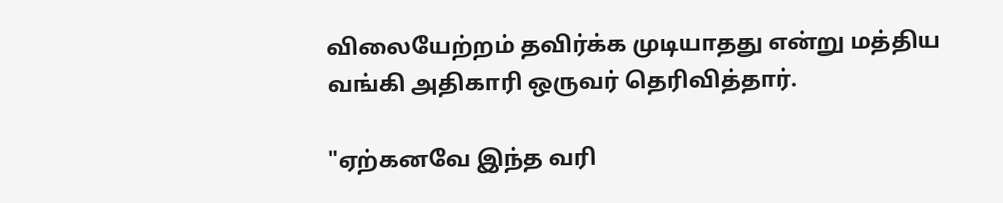விலையேற்றம் தவிர்க்க முடியாதது என்று மத்திய வங்கி அதிகாரி ஒருவர் தெரிவித்தார்.

"ஏற்கனவே இந்த வரி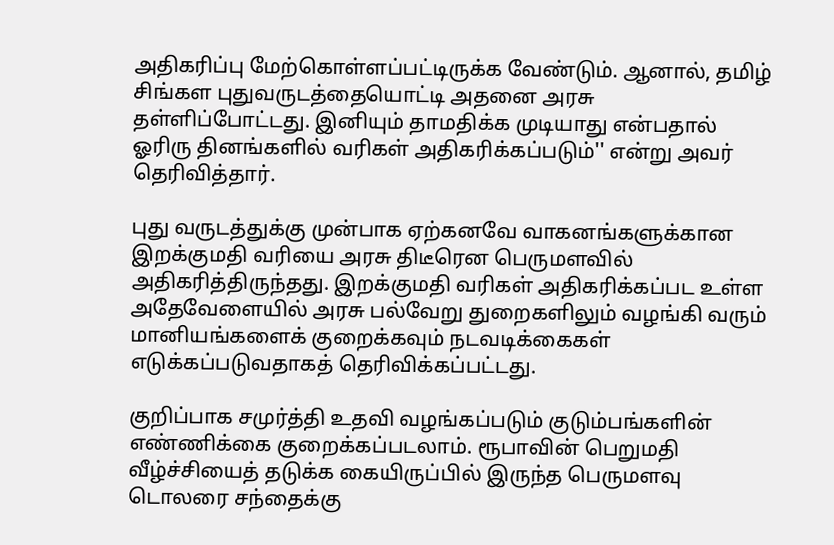அதிகரிப்பு மேற்கொள்ளப்பட்டிருக்க வேண்டும். ஆனால், தமிழ் சிங்கள புதுவருடத்தையொட்டி அதனை அரசு தள்ளிப்போட்டது. இனியும் தாமதிக்க முடியாது என்பதால் ஓரிரு தினங்களில் வரிகள் அதிகரிக்கப்படும்'' என்று அவர் தெரிவித்தார்.

புது வருடத்துக்கு முன்பாக ஏற்கனவே வாகனங்களுக்கான இறக்குமதி வரியை அரசு திடீரென பெருமளவில் அதிகரித்திருந்தது. இறக்குமதி வரிகள் அதிகரிக்கப்பட உள்ள அதேவேளையில் அரசு பல்வேறு துறைகளிலும் வழங்கி வரும் மானியங்களைக் குறைக்கவும் நடவடிக்கைகள் எடுக்கப்படுவதாகத் தெரிவிக்கப்பட்டது.

குறிப்பாக சமுர்த்தி உதவி வழங்கப்படும் குடும்பங்களின் எண்ணிக்கை குறைக்கப்படலாம். ரூபாவின் பெறுமதி வீழ்ச்சியைத் தடுக்க கையிருப்பில் இருந்த பெருமளவு டொலரை சந்தைக்கு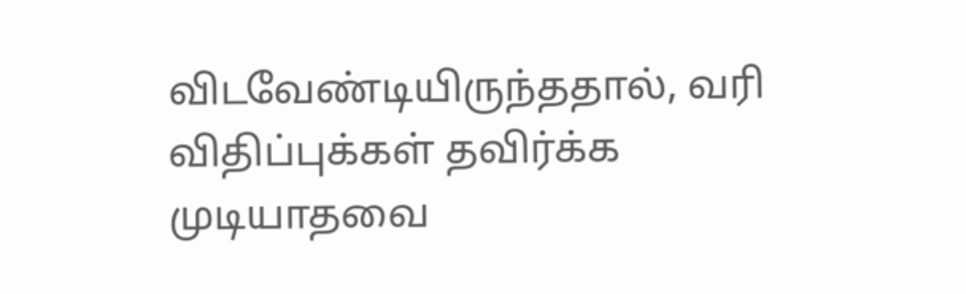விடவேண்டியிருந்ததால், வரி விதிப்புக்கள் தவிர்க்க முடியாதவை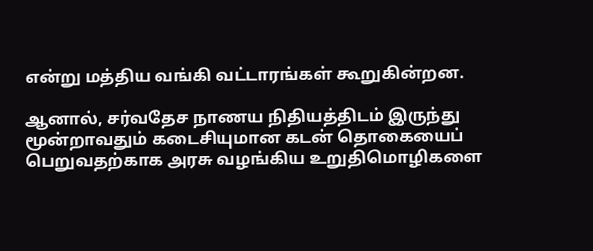என்று மத்திய வங்கி வட்டாரங்கள் கூறுகின்றன.

ஆனால், சர்வதேச நாணய நிதியத்திடம் இருந்து மூன்றாவதும் கடைசியுமான கடன் தொகையைப் பெறுவதற்காக அரசு வழங்கிய உறுதிமொழிகளை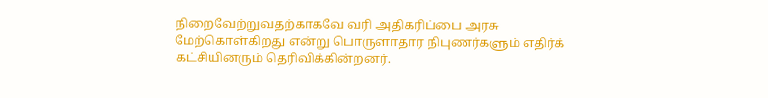நிறைவேற்றுவதற்காகவே வரி அதிகரிப்பை அரசு மேற்கொள்கிறது என்று பொருளாதார நிபுணர்களும் எதிர்க் கட்சியினரும் தெரிவிக்கின்றனர்.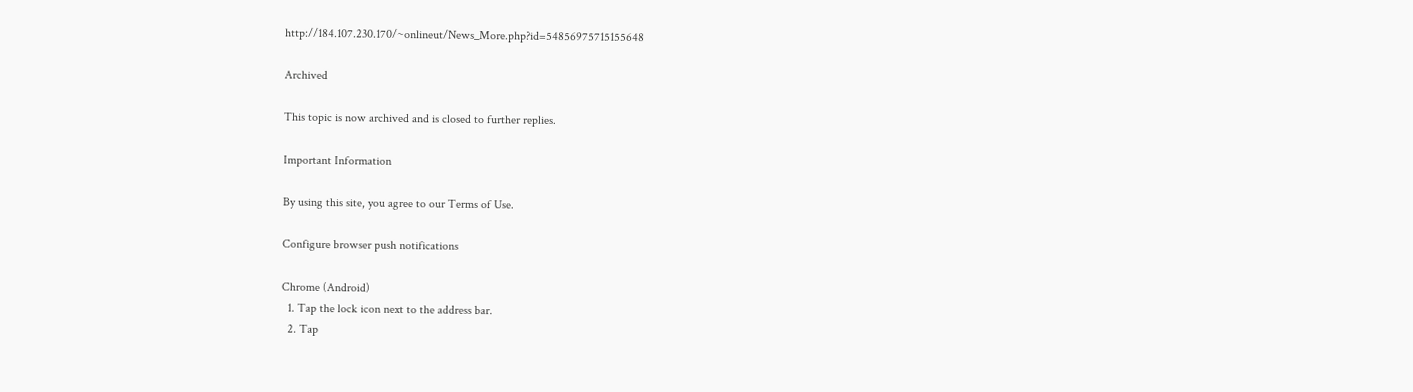http://184.107.230.170/~onlineut/News_More.php?id=54856975715155648

Archived

This topic is now archived and is closed to further replies.

Important Information

By using this site, you agree to our Terms of Use.

Configure browser push notifications

Chrome (Android)
  1. Tap the lock icon next to the address bar.
  2. Tap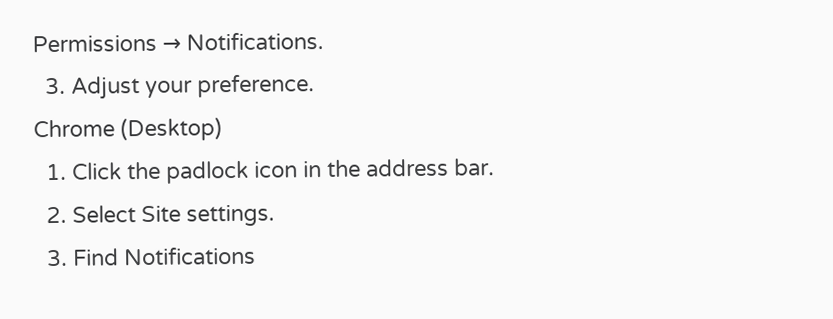Permissions → Notifications.
  3. Adjust your preference.
Chrome (Desktop)
  1. Click the padlock icon in the address bar.
  2. Select Site settings.
  3. Find Notifications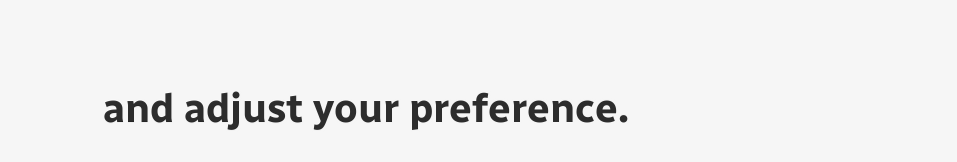and adjust your preference.